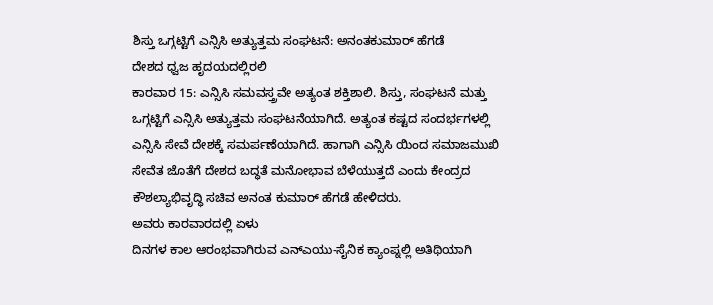ಶಿಸ್ತು ಒಗ್ಗಟ್ಟಿಗೆ ಎನ್ಸಿಸಿ ಅತ್ಯುತ್ತಮ ಸಂಘಟನೆ: ಅನಂತಕುಮಾರ್ ಹೆಗಡೆ
ದೇಶದ ಧ್ವಜ ಹೃದಯದಲ್ಲಿರಲಿ
ಕಾರವಾರ 15: ಎನ್ಸಿಸಿ ಸಮವಸ್ತ್ರವೇ ಅತ್ಯಂತ ಶಕ್ತಿಶಾಲಿ. ಶಿಸ್ತು, ಸಂಘಟನೆ ಮತ್ತು ಒಗ್ಗಟ್ಟಿಗೆ ಎನ್ಸಿಸಿ ಅತ್ಯುತ್ತಮ ಸಂಘಟನೆಯಾಗಿದೆ. ಅತ್ಯಂತ ಕಷ್ಟದ ಸಂದರ್ಭಗಳಲ್ಲಿ ಎನ್ಸಿಸಿ ಸೇವೆ ದೇಶಕ್ಕೆ ಸಮರ್ಪಣೆಯಾಗಿದೆ. ಹಾಗಾಗಿ ಎನ್ಸಿಸಿ ಯಿಂದ ಸಮಾಜಮುಖಿ ಸೇವೆತ ಜೊತೆಗೆ ದೇಶದ ಬದ್ಧತೆ ಮನೋಭಾವ ಬೆಳೆಯುತ್ತದೆ ಎಂದು ಕೇಂದ್ರದ ಕೌಶಲ್ಯಾಭಿವೃದ್ಧಿ ಸಚಿವ ಅನಂತ ಕುಮಾರ್ ಹೆಗಡೆ ಹೇಳಿದರು.
ಅವರು ಕಾರವಾರದಲ್ಲಿ ಏಳು
ದಿನಗಳ ಕಾಲ ಆರಂಭವಾಗಿರುವ ಎನ್ಎಯು-ಸೈನಿಕ ಕ್ಯಾಂಪ್ನಲ್ಲಿ ಅತಿಥಿಯಾಗಿ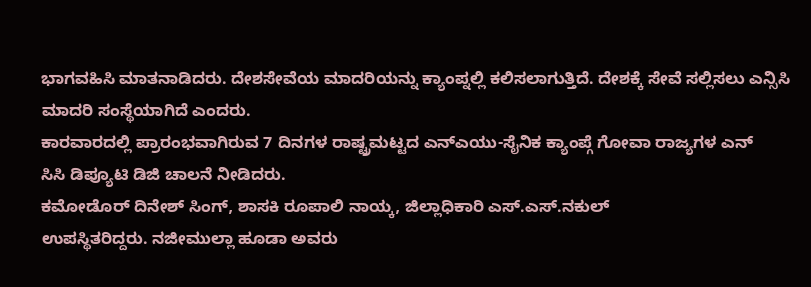ಭಾಗವಹಿಸಿ ಮಾತನಾಡಿದರು. ದೇಶಸೇವೆಯ ಮಾದರಿಯನ್ನು ಕ್ಯಾಂಪ್ನಲ್ಲಿ ಕಲಿಸಲಾಗುತ್ತಿದೆ. ದೇಶಕ್ಕೆ ಸೇವೆ ಸಲ್ಲಿಸಲು ಎನ್ಸಿಸಿ
ಮಾದರಿ ಸಂಸ್ಥೆಯಾಗಿದೆ ಎಂದರು.
ಕಾರವಾರದಲ್ಲಿ ಪ್ರಾರಂಭವಾಗಿರುವ 7 ದಿನಗಳ ರಾಷ್ಟ್ರಮಟ್ಟದ ಎನ್ಎಯು-ಸೈನಿಕ ಕ್ಯಾಂಪ್ಗೆ ಗೋವಾ ರಾಜ್ಯಗಳ ಎನ್
ಸಿಸಿ ಡಿಪ್ಯೂಟಿ ಡಿಜಿ ಚಾಲನೆ ನೀಡಿದರು.
ಕಮೋಡೊರ್ ದಿನೇಶ್ ಸಿಂಗ್, ಶಾಸಕಿ ರೂಪಾಲಿ ನಾಯ್ಕ, ಜಿಲ್ಲಾಧಿಕಾರಿ ಎಸ್.ಎಸ್.ನಕುಲ್
ಉಪಸ್ಥಿತರಿದ್ದರು. ನಜೀಮುಲ್ಲಾ ಹೂಡಾ ಅವರು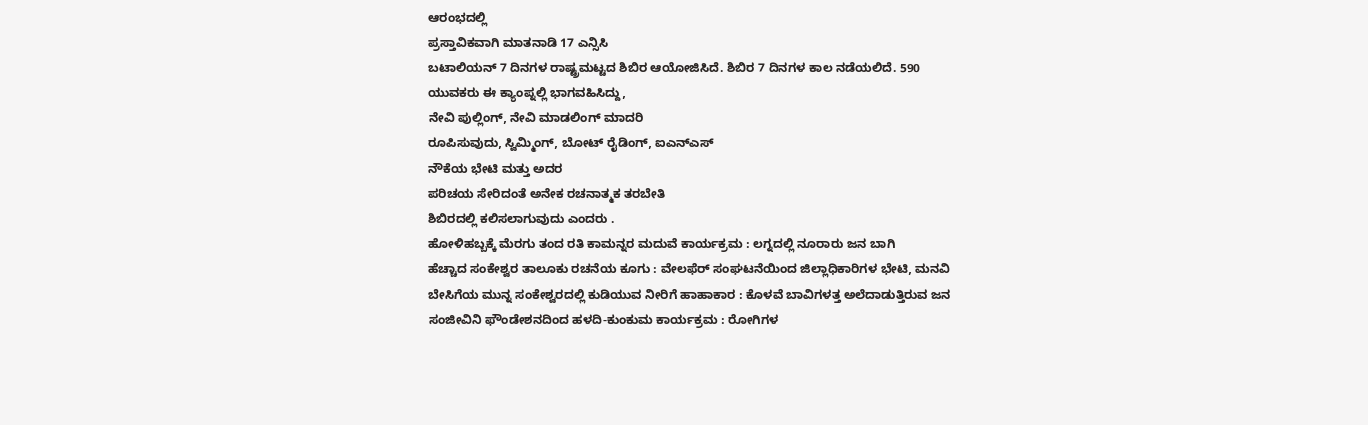ಆರಂಭದಲ್ಲಿ
ಪ್ರಸ್ತಾವಿಕವಾಗಿ ಮಾತನಾಡಿ 17 ಎನ್ಸಿಸಿ
ಬಟಾಲಿಯನ್ 7 ದಿನಗಳ ರಾಷ್ಟ್ರಮಟ್ಟದ ಶಿಬಿರ ಆಯೋಜಿಸಿದೆ. ಶಿಬಿರ 7 ದಿನಗಳ ಕಾಲ ನಡೆಯಲಿದೆ. 590
ಯುವಕರು ಈ ಕ್ಯಾಂಪ್ನಲ್ಲಿ ಭಾಗವಹಿಸಿದ್ದು,
ನೇವಿ ಪುಲ್ಲಿಂಗ್, ನೇವಿ ಮಾಡಲಿಂಗ್ ಮಾದರಿ
ರೂಪಿಸುವುದು, ಸ್ವಿಮ್ಮಿಂಗ್, ಬೋಟ್ ರೈಡಿಂಗ್, ಐಎನ್ಎಸ್
ನೌಕೆಯ ಭೇಟಿ ಮತ್ತು ಅದರ
ಪರಿಚಯ ಸೇರಿದಂತೆ ಅನೇಕ ರಚನಾತ್ಮಕ ತರಬೇತಿ
ಶಿಬಿರದಲ್ಲಿ ಕಲಿಸಲಾಗುವುದು ಎಂದರು .
ಹೋಳಿಹಬ್ಬಕ್ಕೆ ಮೆರಗು ತಂದ ರತಿ ಕಾಮನ್ನರ ಮದುವೆ ಕಾರ್ಯಕ್ರಮ : ಲಗ್ನದಲ್ಲಿ ನೂರಾರು ಜನ ಬಾಗಿ
ಹೆಚ್ಚಾದ ಸಂಕೇಶ್ವರ ತಾಲೂಕು ರಚನೆಯ ಕೂಗು : ವೇಲಫೆರ್ ಸಂಘಟನೆಯಿಂದ ಜಿಲ್ಲಾಧಿಕಾರಿಗಳ ಭೇಟಿ, ಮನವಿ
ಬೇಸಿಗೆಯ ಮುನ್ನ ಸಂಕೇಶ್ವರದಲ್ಲಿ ಕುಡಿಯುವ ನೀರಿಗೆ ಹಾಹಾಕಾರ : ಕೊಳವೆ ಬಾವಿಗಳತ್ತ ಅಲೆದಾಡುತ್ತಿರುವ ಜನ
ಸಂಜೀವಿನಿ ಫೌಂಡೇಶನದಿಂದ ಹಳದಿ-ಕುಂಕುಮ ಕಾರ್ಯಕ್ರಮ : ರೋಗಿಗಳ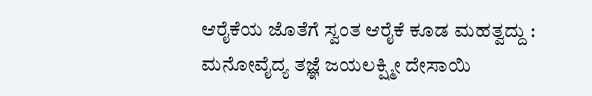ಆರೈಕೆಯ ಜೊತೆಗೆ ಸ್ವಂತ ಆರೈಕೆ ಕೂಡ ಮಹತ್ವದ್ದು : ಮನೋವೈದ್ಯ ತಜ್ಞೆ ಜಯಲಕ್ಷ್ಮೀ ದೇಸಾಯಿ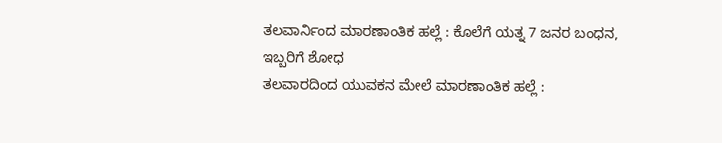ತಲವಾರ್ನಿಂದ ಮಾರಣಾಂತಿಕ ಹಲ್ಲೆ : ಕೊಲೆಗೆ ಯತ್ನ 7 ಜನರ ಬಂಧನ, ಇಬ್ಬರಿಗೆ ಶೋಧ
ತಲವಾರದಿಂದ ಯುವಕನ ಮೇಲೆ ಮಾರಣಾಂತಿಕ ಹಲ್ಲೆ :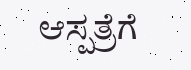ಆಸ್ಪತ್ರೆಗೆ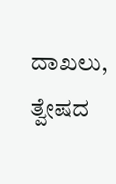ದಾಖಲು, ತ್ವೇಷದ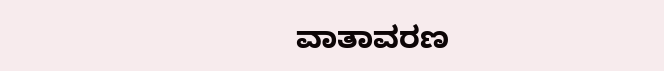ವಾತಾವರಣ